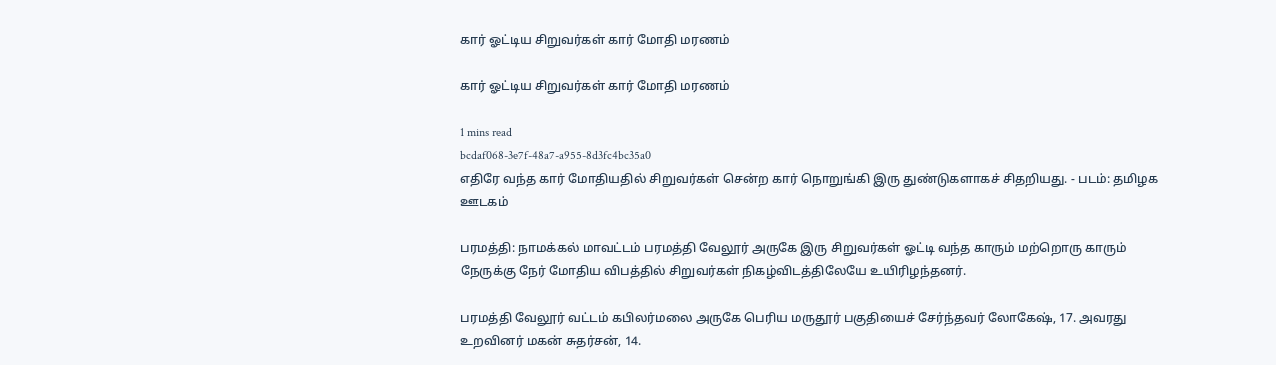கார் ஓட்டிய சிறுவர்கள் கார் மோதி மரணம்

கார் ஓட்டிய சிறுவர்கள் கார் மோதி மரணம்

1 mins read
bcdaf068-3e7f-48a7-a955-8d3fc4bc35a0
எதிரே வந்த கார் மோதியதில் சிறுவர்கள் சென்ற கார் நொறுங்கி இரு துண்டுகளாகச் சிதறியது. - படம்: தமிழக ஊடகம்

பரமத்தி: நாமக்கல் மாவட்டம் பரமத்தி வேலூர் அருகே இரு சிறுவர்கள் ஓட்டி வந்த காரும் மற்றொரு காரும் நேருக்கு நேர் மோதிய விபத்தில் சிறுவர்கள் நிகழ்விடத்திலேயே உயிரிழந்தனர்.

பரமத்தி வேலூர் வட்டம் கபிலர்மலை அருகே பெரிய மருதூர் பகுதியைச் சேர்ந்தவர் லோகேஷ், 17. அவரது உறவினர் மகன் சுதர்சன், 14.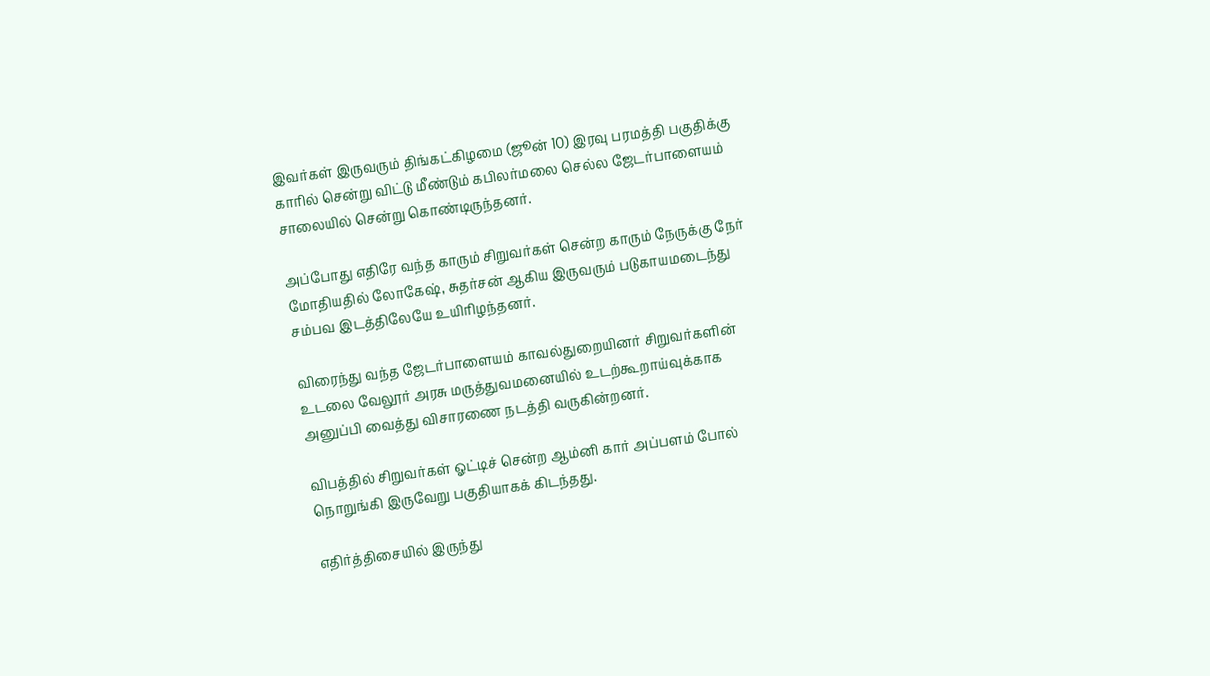இவர்கள் இருவரும் திங்கட்கிழமை (ஜூன் 10) இரவு பரமத்தி பகுதிக்கு காரில் சென்று விட்டு மீண்டும் கபிலர்மலை செல்ல ஜேடர்பாளையம் சாலையில் சென்று கொண்டிருந்தனர்.

அப்போது எதிரே வந்த காரும் சிறுவர்கள் சென்ற காரும் நேருக்கு நேர் மோதியதில் லோகேஷ், சுதர்சன் ஆகிய இருவரும் படுகாயமடைந்து சம்பவ இடத்திலேயே உயிரிழந்தனர்.

விரைந்து வந்த ஜேடர்பாளையம் காவல்துறையினர் சிறுவர்களின் உடலை வேலூர் அரசு மருத்துவமனையில் உடற்கூறாய்வுக்காக அனுப்பி வைத்து விசாரணை நடத்தி வருகின்றனர்.

விபத்தில் சிறுவர்கள் ஓட்டிச் சென்ற ஆம்னி கார் அப்பளம் போல் நொறுங்கி இருவேறு பகுதியாகக் கிடந்தது.

எதிர்த்திசையில் இருந்து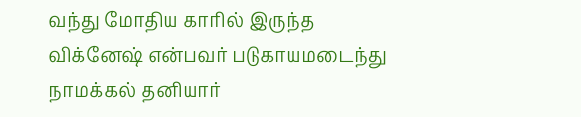வந்து மோதிய காரில் இருந்த விக்னேஷ் என்பவர் படுகாயமடைந்து நாமக்கல் தனியார்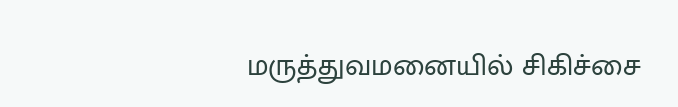மருத்துவமனையில் சிகிச்சை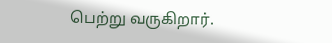பெற்று வருகிறார்.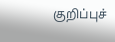குறிப்புச்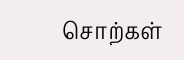சொற்கள்